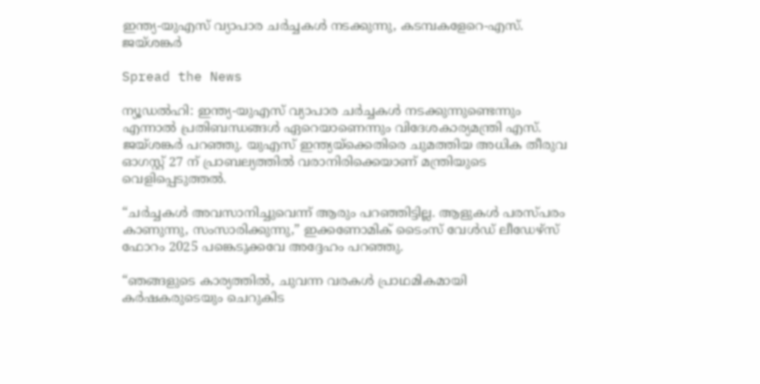ഇന്ത്യ-യുഎസ് വ്യാപാര ചര്‍ച്ചകള്‍ നടക്കുന്നു, കടമ്പകളേറെ-എസ്. ജയ്ശങ്കര്‍

Spread the News

ന്യൂഡല്‍ഹി: ഇന്ത്യ-യുഎസ് വ്യാപാര ചര്‍ച്ചകള്‍ നടക്കുന്നുണ്ടെന്നും എന്നാല്‍ പ്രതിബന്ധങ്ങള്‍ ഏറെയാണെന്നും വിദേശകാര്യമന്ത്രി എസ്. ജയ്ശങ്കര്‍ പറഞ്ഞു. യുഎസ് ഇന്ത്യയ്‌ക്കെതിരെ ചുമത്തിയ അധിക തീരുവ ഓഗസ്റ്റ് 27 ന് പ്രാബല്യത്തില്‍ വരാനിരിക്കെയാണ് മന്ത്രിയുടെ വെളിപ്പെടുത്തല്‍.

“ചര്‍ച്ചകള്‍ അവസാനിച്ചുവെന്ന് ആരും പറഞ്ഞിട്ടില്ല. ആളുകള്‍ പരസ്പരം കാണുന്നു, സംസാരിക്കുന്നു,” ഇക്കണോമിക് ടൈംസ് വേള്‍ഡ് ലീഡേഴ്സ് ഫോറം 2025 പങ്കെടുക്കവേ അദ്ദേഹം പറഞ്ഞു.

“ഞങ്ങളുടെ കാര്യത്തില്‍, ചുവന്ന വരകള്‍ പ്രാഥമികമായി  കര്‍ഷകരുടെയും ചെറുകിട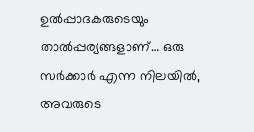ഉല്‍പ്പാദകരുടെയും താല്‍പ്പര്യങ്ങളാണ്… ഒരു സര്‍ക്കാര്‍ എന്ന നിലയില്‍, അവരുടെ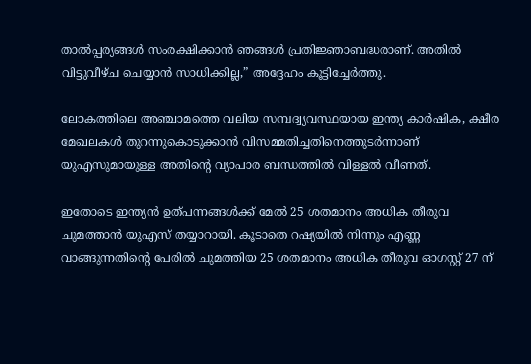താല്‍പ്പര്യങ്ങള്‍ സംരക്ഷിക്കാന്‍ ഞങ്ങള്‍ പ്രതിജ്ഞാബദ്ധരാണ്. അതില്‍ വിട്ടുവീഴ്ച ചെയ്യാന്‍ സാധിക്കില്ല,” അദ്ദേഹം കൂട്ടിച്ചേര്‍ത്തു.

ലോകത്തിലെ അഞ്ചാമത്തെ വലിയ സമ്പദ്വ്യവസ്ഥയായ ഇന്ത്യ കാര്‍ഷിക, ക്ഷീര മേഖലകള്‍ തുറന്നുകൊടുക്കാന്‍ വിസമ്മതിച്ചതിനെത്തുടര്‍ന്നാണ് യുഎസുമായുള്ള അതിന്റെ വ്യാപാര ബന്ധത്തില്‍ വിള്ളല്‍ വീണത്.

ഇതോടെ ഇന്ത്യന്‍ ഉത്പന്നങ്ങള്‍ക്ക് മേല്‍ 25 ശതമാനം അധിക തീരുവ ചുമത്താന്‍ യുഎസ് തയ്യാറായി. കൂടാതെ റഷ്യയില്‍ നിന്നും എണ്ണ വാങ്ങുന്നതിന്റെ പേരില്‍ ചുമത്തിയ 25 ശതമാനം അധിക തീരുവ ഓഗസ്റ്റ് 27 ന്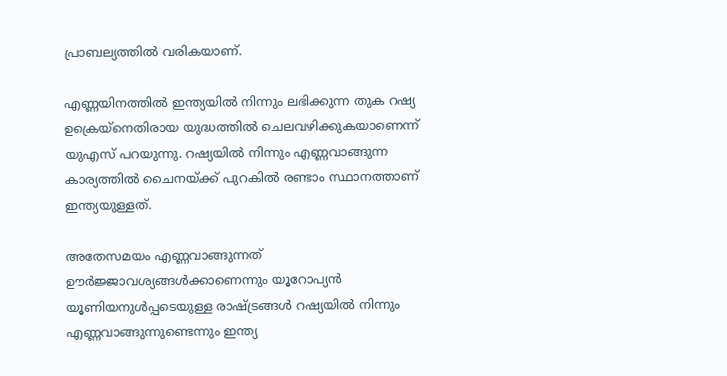പ്രാബല്യത്തില്‍ വരികയാണ്.

എണ്ണയിനത്തില്‍ ഇന്ത്യയില്‍ നിന്നും ലഭിക്കുന്ന തുക റഷ്യ ഉക്രെയ്‌നെതിരായ യുദ്ധത്തില്‍ ചെലവഴിക്കുകയാണെന്ന് യുഎസ് പറയുന്നു. റഷ്യയില്‍ നിന്നും എണ്ണവാങ്ങുന്ന കാര്യത്തില്‍ ചൈനയ്ക്ക് പുറകില്‍ രണ്ടാം സ്ഥാനത്താണ് ഇന്ത്യയുള്ളത്.

അതേസമയം എണ്ണവാങ്ങുന്നത് ഊര്‍ജ്ജാവശ്യങ്ങള്‍ക്കാണെന്നും യൂറോപ്യന്‍ യൂണിയനുള്‍പ്പടെയുള്ള രാഷ്ട്രങ്ങള്‍ റഷ്യയില്‍ നിന്നും എണ്ണവാങ്ങുന്നുണ്ടെന്നും ഇന്ത്യ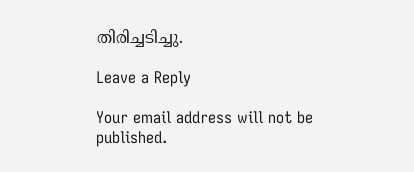തിരിച്ചടിച്ചു.

Leave a Reply

Your email address will not be published.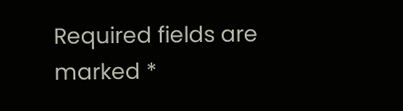Required fields are marked *